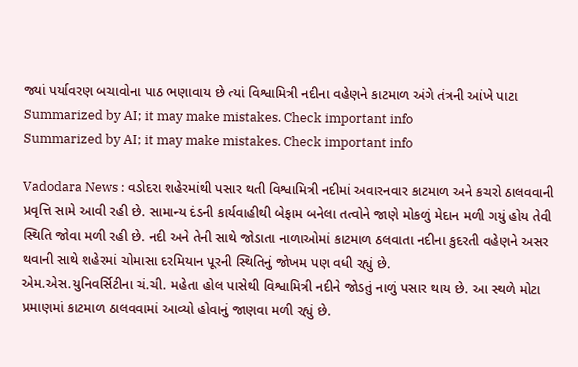જ્યાં પર્યાવરણ બચાવોના પાઠ ભણાવાય છે ત્યાં વિશ્વામિત્રી નદીના વહેણને કાટમાળ અંગે તંત્રની આંખે પાટા
Summarized by AI; it may make mistakes. Check important info
Summarized by AI; it may make mistakes. Check important info

Vadodara News : વડોદરા શહેરમાંથી પસાર થતી વિશ્વામિત્રી નદીમાં અવારનવાર કાટમાળ અને કચરો ઠાલવવાની પ્રવૃત્તિ સામે આવી રહી છે. સામાન્ય દંડની કાર્યવાહીથી બેફામ બનેલા તત્વોને જાણે મોકળું મેદાન મળી ગયું હોય તેવી સ્થિતિ જોવા મળી રહી છે. નદી અને તેની સાથે જોડાતા નાળાઓમાં કાટમાળ ઠલવાતા નદીના કુદરતી વહેણને અસર થવાની સાથે શહેરમાં ચોમાસા દરમિયાન પૂરની સ્થિતિનું જોખમ પણ વધી રહ્યું છે.
એમ.એસ.યુનિવર્સિટીના ચં.ચી. મહેતા હોલ પાસેથી વિશ્વામિત્રી નદીને જોડતું નાળું પસાર થાય છે. આ સ્થળે મોટા પ્રમાણમાં કાટમાળ ઠાલવવામાં આવ્યો હોવાનું જાણવા મળી રહ્યું છે.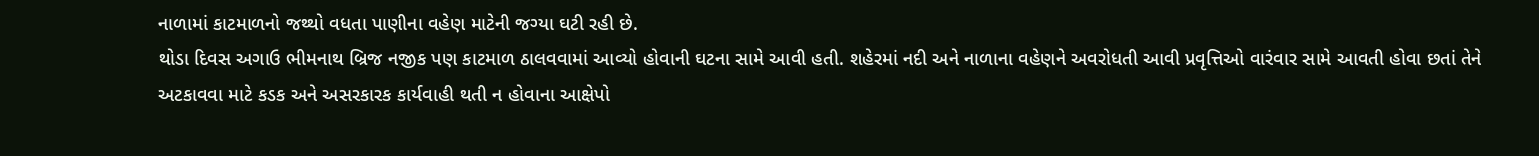નાળામાં કાટમાળનો જથ્થો વધતા પાણીના વહેણ માટેની જગ્યા ઘટી રહી છે.
થોડા દિવસ અગાઉ ભીમનાથ બ્રિજ નજીક પણ કાટમાળ ઠાલવવામાં આવ્યો હોવાની ઘટના સામે આવી હતી. શહેરમાં નદી અને નાળાના વહેણને અવરોધતી આવી પ્રવૃત્તિઓ વારંવાર સામે આવતી હોવા છતાં તેને અટકાવવા માટે કડક અને અસરકારક કાર્યવાહી થતી ન હોવાના આક્ષેપો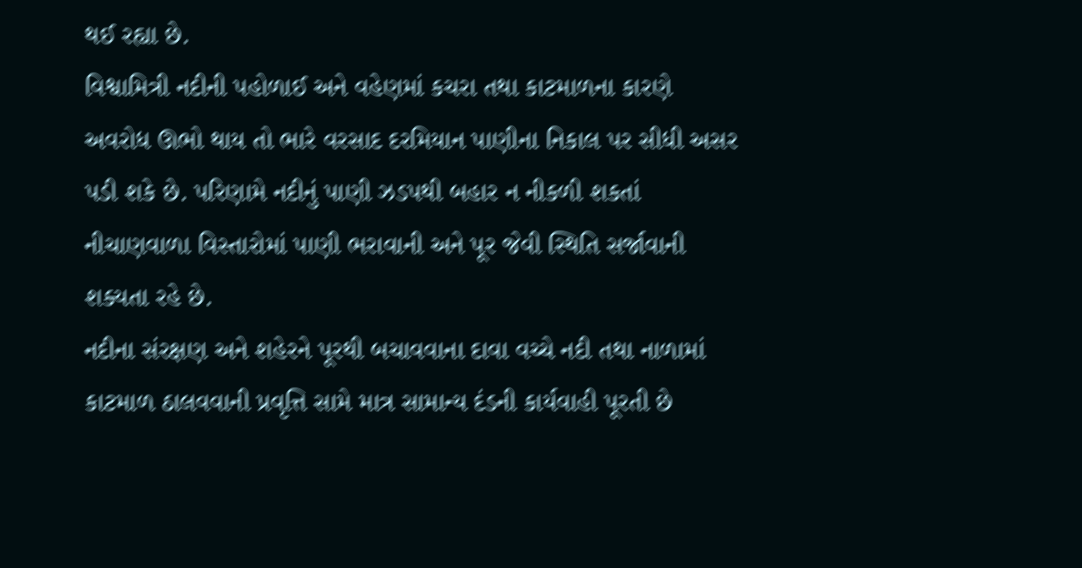થઈ રહ્યા છે.
વિશ્વામિત્રી નદીની પહોળાઈ અને વહેણમાં કચરા તથા કાટમાળના કારણે અવરોધ ઊભો થાય તો ભારે વરસાદ દરમિયાન પાણીના નિકાલ પર સીધી અસર પડી શકે છે. પરિણામે નદીનું પાણી ઝડપથી બહાર ન નીકળી શકતાં નીચાણવાળા વિસ્તારોમાં પાણી ભરાવાની અને પૂર જેવી સ્થિતિ સર્જાવાની શક્યતા રહે છે.
નદીના સંરક્ષણ અને શહેરને પૂરથી બચાવવાના દાવા વચ્ચે નદી તથા નાળામાં કાટમાળ ઠાલવવાની પ્રવૃત્તિ સામે માત્ર સામાન્ય દંડની કાર્યવાહી પૂરતી છે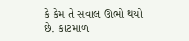કે કેમ તે સવાલ ઊભો થયો છે. કાટમાળ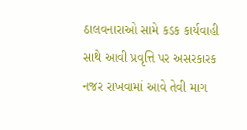ઠાલવનારાઓ સામે કડક કાર્યવાહી સાથે આવી પ્રવૃત્તિ પર અસરકારક નજર રાખવામાં આવે તેવી માગ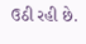ઉઠી રહી છે.